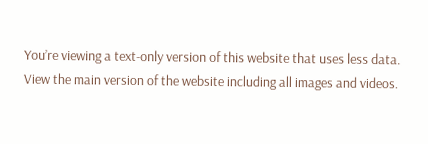You’re viewing a text-only version of this website that uses less data. View the main version of the website including all images and videos.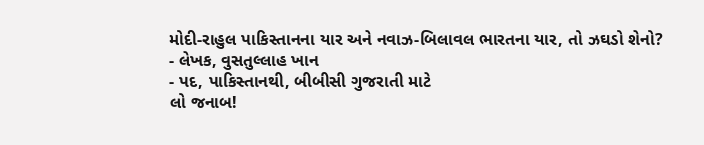મોદી-રાહુલ પાકિસ્તાનના યાર અને નવાઝ-બિલાવલ ભારતના યાર, તો ઝઘડો શેનો?
- લેખક, વુસતુલ્લાહ ખાન
- પદ, પાકિસ્તાનથી, બીબીસી ગુજરાતી માટે
લો જનાબ!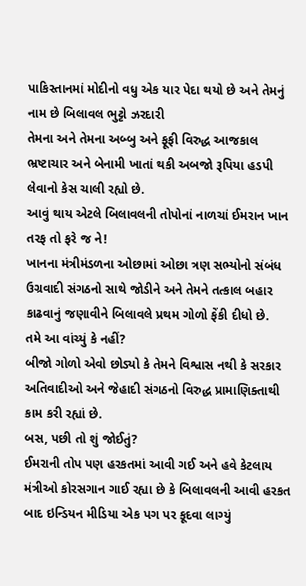પાકિસ્તાનમાં મોદીનો વધુ એક યાર પેદા થયો છે અને તેમનું નામ છે બિલાવલ ભુટ્ટો ઝરદારી
તેમના અને તેમના અબ્બુ અને ફૂફી વિરુદ્ધ આજકાલ ભ્રષ્ટાચાર અને બેનામી ખાતાં થકી અબજો રૂપિયા હડપી લેવાનો કેસ ચાલી રહ્યો છે.
આવું થાય એટલે બિલાવલની તોપોનાં નાળચાં ઈમરાન ખાન તરફ તો ફરે જ ને!
ખાનના મંત્રીમંડળના ઓછામાં ઓછા ત્રણ સભ્યોનો સંબંધ ઉગ્રવાદી સંગઠનો સાથે જોડીને અને તેમને તત્કાલ બહાર કાઢવાનું જણાવીને બિલાવલે પ્રથમ ગોળો ફેંકી દીધો છે.
તમે આ વાંચ્યું કે નહીં?
બીજો ગોળો એવો છોડ્યો કે તેમને વિશ્વાસ નથી કે સરકાર અતિવાદીઓ અને જેહાદી સંગઠનો વિરુદ્ધ પ્રામાણિક્તાથી કામ કરી રહ્યાં છે.
બસ, પછી તો શું જોઈતું?
ઈમરાની તોપ પણ હરકતમાં આવી ગઈ અને હવે કેટલાય મંત્રીઓ કોરસગાન ગાઈ રહ્યા છે કે બિલાવલની આવી હરકત બાદ ઇન્ડિયન મીડિયા એક પગ પર કૂદવા લાગ્યું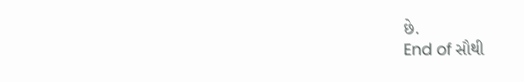છે.
End of સૌથી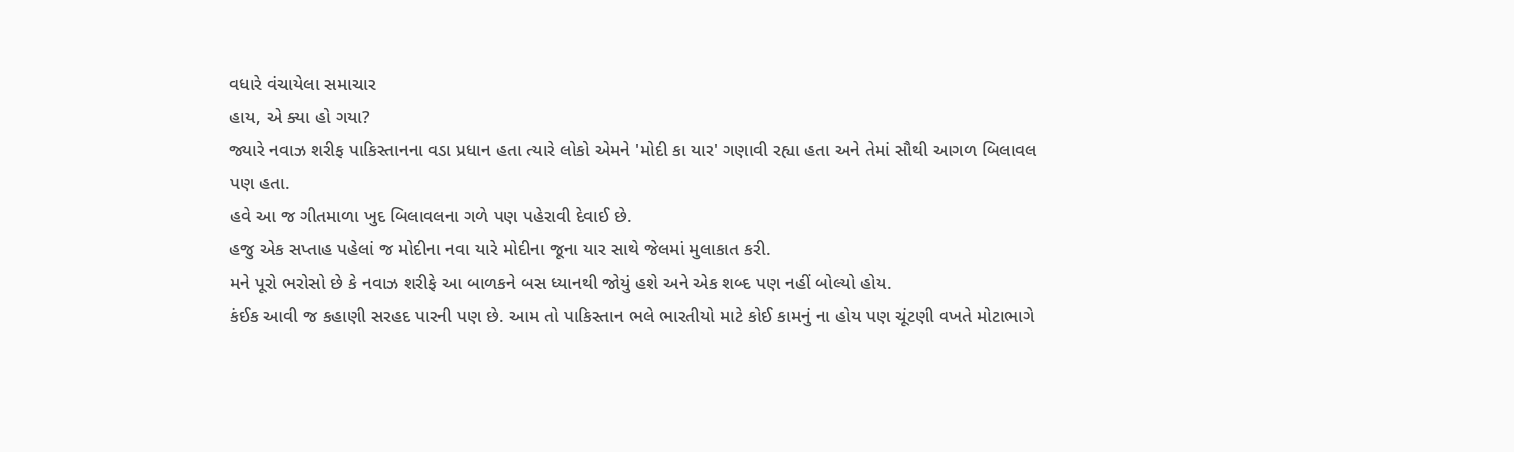વધારે વંચાયેલા સમાચાર
હાય, એ ક્યા હો ગયા?
જ્યારે નવાઝ શરીફ પાકિસ્તાનના વડા પ્રધાન હતા ત્યારે લોકો એમને 'મોદી કા યાર' ગણાવી રહ્યા હતા અને તેમાં સૌથી આગળ બિલાવલ પણ હતા.
હવે આ જ ગીતમાળા ખુદ બિલાવલના ગળે પણ પહેરાવી દેવાઈ છે.
હજુ એક સપ્તાહ પહેલાં જ મોદીના નવા યારે મોદીના જૂના યાર સાથે જેલમાં મુલાકાત કરી.
મને પૂરો ભરોસો છે કે નવાઝ શરીફે આ બાળકને બસ ધ્યાનથી જોયું હશે અને એક શબ્દ પણ નહીં બોલ્યો હોય.
કંઈક આવી જ કહાણી સરહદ પારની પણ છે. આમ તો પાકિસ્તાન ભલે ભારતીયો માટે કોઈ કામનું ના હોય પણ ચૂંટણી વખતે મોટાભાગે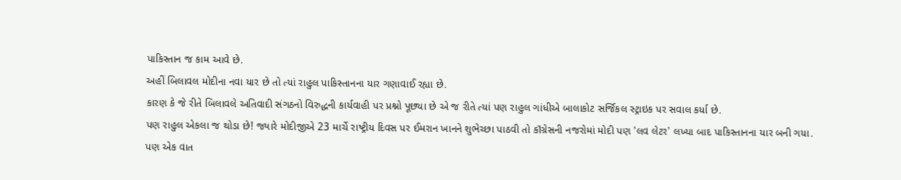પાકિસ્તાન જ કામ આવે છે.
અહીં બિલાવલ મોદીના નવા યાર છે તો ત્યાં રાહુલ પાકિસ્તાનના યાર ગણાવાઈ રહ્યા છે.
કારણ કે જે રીતે બિલાવલે અતિવાદી સંગઠનો વિરુદ્ધની કાર્યવાહી પર પ્રશ્નો પૂછ્યા છે એ જ રીતે ત્યાં પણ રાહુલ ગાંધીએ બાલાકોટ સર્જિકલ સ્ટ્રાઇક પર સવાલ કર્યા છે.
પણ રાહુલ એકલા જ થોડા છે! જ્યારે મોદીજીએ 23 માર્ચે રાષ્ટ્રીય દિવસ પર ઈમરાન ખાનને શુભેચ્છા પાઠવી તો કૉંગ્રેસની નજરોમાં મોદી પણ 'લવ લેટર' લખ્યા બાદ પાકિસ્તાનના યાર બની ગયા.
પણ એક વાત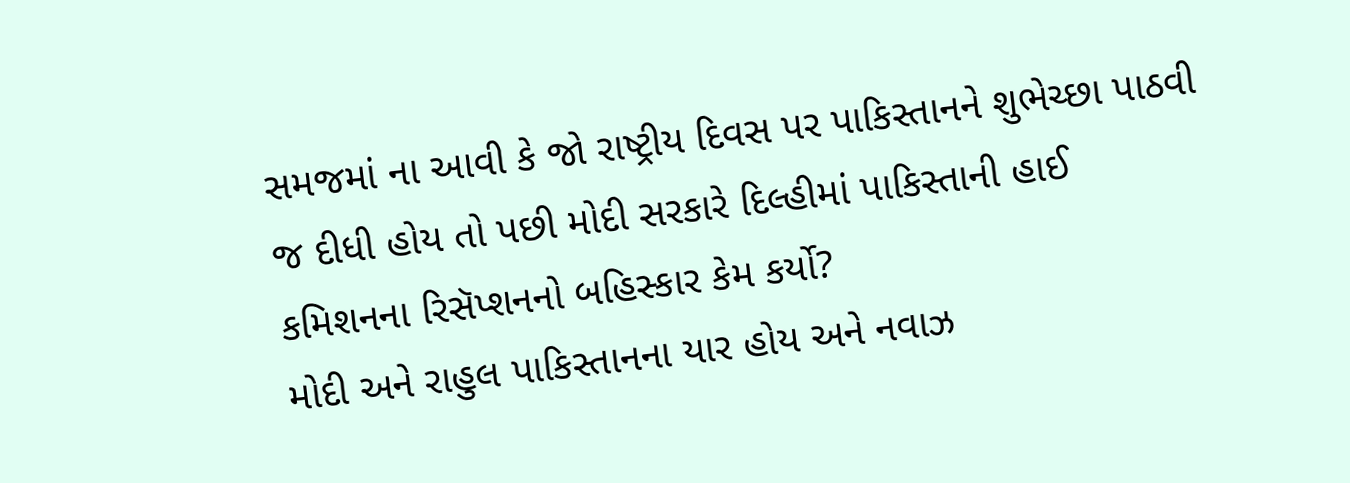સમજમાં ના આવી કે જો રાષ્ટ્રીય દિવસ પર પાકિસ્તાનને શુભેચ્છા પાઠવી જ દીધી હોય તો પછી મોદી સરકારે દિલ્હીમાં પાકિસ્તાની હાઈ કમિશનના રિસૅપ્શનનો બહિસ્કાર કેમ કર્યો?
મોદી અને રાહુલ પાકિસ્તાનના યાર હોય અને નવાઝ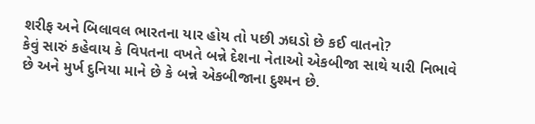શરીફ અને બિલાવલ ભારતના યાર હોય તો પછી ઝઘડો છે કઈ વાતનો?
કેવું સારું કહેવાય કે વિપતના વખતે બન્ને દેશના નેતાઓ એકબીજા સાથે યારી નિભાવે છે અને મુર્ખ દુનિયા માને છે કે બન્ને એકબીજાના દુશ્મન છે.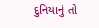દુનિયાનું તો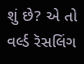શું છે? એ તો વર્લ્ડ રૅસલિંગ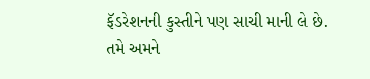ફૅડરેશનની કુસ્તીને પણ સાચી માની લે છે.
તમે અમને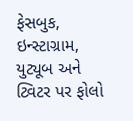ફેસબુક, ઇન્સ્ટાગ્રામ, યુટ્યૂબ અને ટ્વિટર પર ફોલો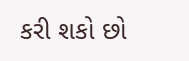કરી શકો છો